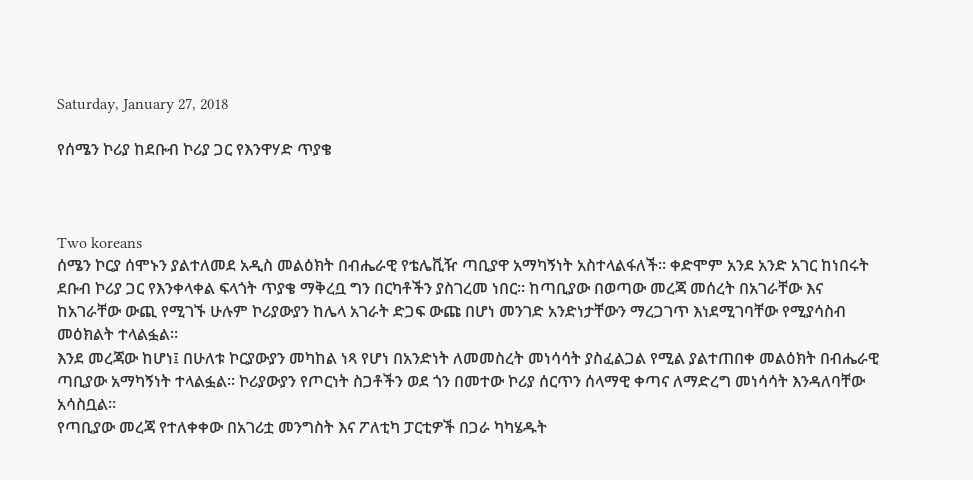Saturday, January 27, 2018

የሰሜን ኮሪያ ከደቡብ ኮሪያ ጋር የእንዋሃድ ጥያቄ



Two koreans
ሰሜን ኮርያ ሰሞኑን ያልተለመደ አዲስ መልዕክት በብሔራዊ የቴሌቪዥ ጣቢያዋ አማካኝነት አስተላልፋለች። ቀድሞም አንደ አንድ አገር ከነበሩት ደቡብ ኮሪያ ጋር የእንቀላቀል ፍላጎት ጥያቄ ማቅረቧ ግን በርካቶችን ያስገረመ ነበር። ከጣቢያው በወጣው መረጃ መሰረት በአገራቸው እና ከአገራቸው ውጪ የሚገኙ ሁሉም ኮሪያውያን ከሌላ አገራት ድጋፍ ውጩ በሆነ መንገድ አንድነታቸውን ማረጋገጥ እነደሚገባቸው የሚያሳስብ መዕክልት ተላልፏል።
እንደ መረጃው ከሆነ፤ በሁለቱ ኮርያውያን መካከል ነጻ የሆነ በአንድነት ለመመስረት መነሳሳት ያስፈልጋል የሚል ያልተጠበቀ መልዕክት በብሔራዊ ጣቢያው አማካኝነት ተላልፏል። ኮሪያውያን የጦርነት ስጋቶችን ወደ ጎን በመተው ኮሪያ ሰርጥን ሰላማዊ ቀጣና ለማድረግ መነሳሳት እንዳለባቸው አሳስቧል።
የጣቢያው መረጃ የተለቀቀው በአገሪቷ መንግስት እና ፖለቲካ ፓርቲዎች በጋራ ካካሄዱት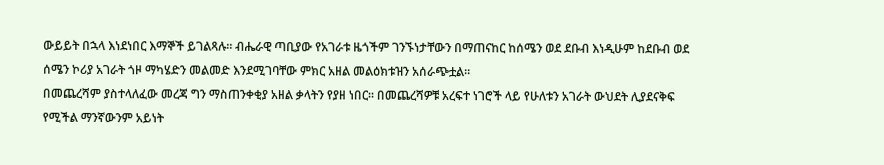ውይይት በኋላ እነደነበር እማኞች ይገልጻሉ። ብሔራዊ ጣቢያው የአገራቱ ዜጎችም ገንኙነታቸውን በማጠናከር ከሰሜን ወደ ደቡብ እነዲሁም ከደቡብ ወደ ሰሜን ኮሪያ አገራት ጎዞ ማካሄድን መልመድ እንደሚገባቸው ምክር አዘል መልዕክቱዝን አሰራጭቷል።
በመጨረሻም ያስተላለፈው መረጃ ግን ማስጠንቀቂያ አዘል ቃላትን የያዘ ነበር። በመጨረሻዎቹ አረፍተ ነገሮች ላይ የሁለቱን አገራት ውህደት ሊያደናቅፍ የሚችል ማንኛውንም አይነት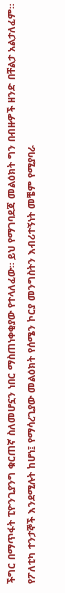ችግር በማጥፋት ፒዮንጊያንግ ቁርጠኛ ስለመሆኗን ነበር ማስጠነቀቂያው የተላለፈው። ይህ የማገባደጃ መልዕክት ግን በብዙዎች ዘንድ በቸልታ አልታለፈም። የፖለቲካ ተንታኞች እንደሚሉት ከሆነ፤ የማሳረጊያው መልዕክት የሰሜን ኮርያ መንግስትን እብሪተኝነት መቼም የሚያባራ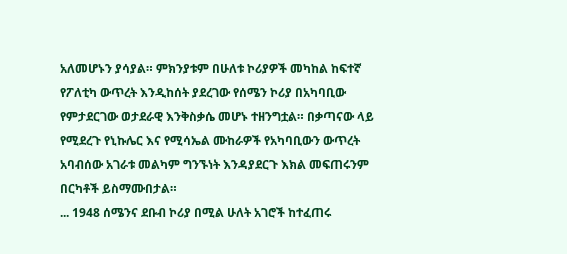አለመሆኑን ያሳያል። ምክንያቱም በሁለቱ ኮሪያዎች መካከል ከፍተኛ የፖለቲካ ውጥረት እንዲከሰት ያደረገው የሰሜን ኮሪያ በአካባቢው የምታደርገው ወታደራዊ እንቅስቃሴ መሆኑ ተዘንግቷል። በቃጣናው ላይ የሚደረጉ የኒኩሌር እና የሚሳኤል ሙከራዎች የአካባቢውን ውጥረት አባብሰው አገራቱ መልካም ግንኙነት እንዳያደርጉ እክል መፍጠሩንም በርካቶች ይስማሙበታል።
... 1948 ሰሜንና ደቡብ ኮሪያ በሚል ሁለት አገሮች ከተፈጠሩ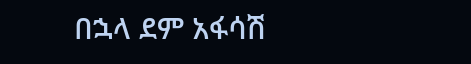በኋላ ደም አፋሳሽ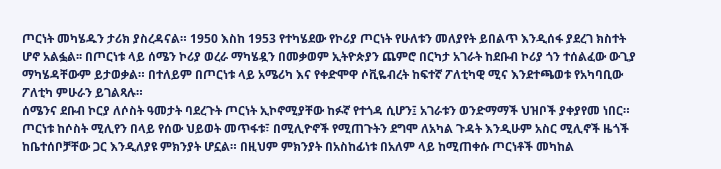ጦርነት መካሄዱን ታሪክ ያስረዳናል። 1950 እስከ 1953 የተካሄደው የኮሪያ ጦርነት የሁለቱን መለያየት ይበልጥ እንዲሰፋ ያደረገ ክስተት ሆኖ አልፏል፡፡ በጦርነቱ ላይ ሰሜን ኮሪያ ወረራ ማካሄዷን በመቃወም ኢትዮጵያን ጨምሮ በርካታ አገራት ከደቡብ ኮሪያ ጎን ተሰልፈው ውጊያ ማካሄዳቸውም ይታወቃል። በተለይም በጦርነቱ ላይ አሜሪካ እና የቀድሞዋ ሶቪዬብረት ከፍተኛ ፖለቲካዊ ሚና እንደተጫወቱ የአካባቢው ፖለቲካ ምሁራን ይገልጻሉ።
ሰሜንና ደቡብ ኮርያ ለሶስት ዓመታት ባደረጉት ጦርነት ኢኮኖሚያቸው ከፉኛ የተጎዳ ሲሆን፤ አገራቱን ወንድማማች ህዝቦች ያቀያየመ ነበር። ጦርነቱ ከሶስት ሚሊየን በላይ የሰው ህይወት መጥፋቱ፣ በሚሊዮኖች የሚጠጉትን ደግሞ ለአካል ጉዳት እንዲሁም አስር ሚሊኖች ዜጎች ከቤተሰቦቻቸው ጋር እንዲለያዩ ምክንያት ሆኗል። በዚህም ምክንያት በአስከፊነቱ በአለም ላይ ከሚጠቀሱ ጦርነቶች መካከል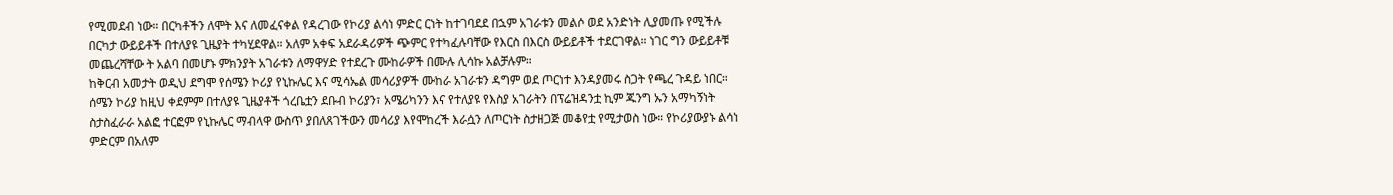የሚመደብ ነው። በርካቶችን ለሞት እና ለመፈናቀል የዳረገው የኮሪያ ልሳነ ምድር ርነት ከተገባደደ በኋም አገራቱን መልሶ ወደ አንድነት ሊያመጡ የሚችሉ በርካታ ውይይቶች በተለያዩ ጊዜያት ተካሂደዋል። አለም አቀፍ አደራዳሪዎች ጭምር የተካፈሉባቸው የእርስ በእርስ ውይይቶች ተደርገዋል። ነገር ግን ውይይቶቹ መጨረሻቸው ት አልባ በመሆኑ ምክንያት አገራቱን ለማዋሃድ የተደረጉ ሙከራዎች በሙሉ ሊሳኩ አልቻሉም።
ከቅርብ አመታት ወዲህ ደግሞ የሰሜን ኮሪያ የኒኩሌር እና ሚሳኤል መሳሪያዎች ሙከራ አገራቱን ዳግም ወደ ጦርነተ እንዳያመሩ ስጋት የጫረ ጉዳይ ነበር። ሰሜን ኮሪያ ከዚህ ቀደምም በተለያዩ ጊዜያቶች ጎረቤቷን ደቡብ ኮሪያን፣ አሜሪካንን እና የተለያዩ የእስያ አገራትን በፕሬዝዳንቷ ኪም ጁንግ ኡን አማካኝነት ስታስፈራራ አልፎ ተርፎም የኒኩሌር ማብላዋ ውስጥ ያበለጸገችውን መሳሪያ እየሞከረች እራሷን ለጦርነት ስታዘጋጅ መቆየቷ የሚታወስ ነው። የኮሪያውያኑ ልሳነ ምድርም በአለም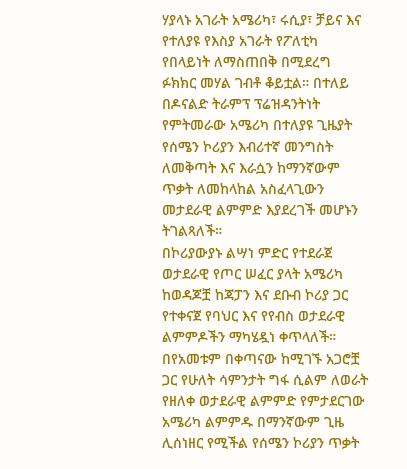ሃያላኑ አገራት አሜሪካ፣ ሩሲያ፣ ቻይና እና የተለያዩ የእስያ አገራት የፖለቲካ የበላይነት ለማስጠበቅ በሚደረግ ፉክክር መሃል ገብቶ ቆይቷል። በተለይ በዶናልድ ትራምፕ ፕሬዝዳንትነት የምትመራው አሜሪካ በተለያዩ ጊዜያት የሰሜን ኮሪያን እብሪተኛ መንግስት ለመቅጣት እና እራሷን ከማንኛውም ጥቃት ለመከላከል አስፈላጊውን መታደራዊ ልምምድ እያደረገች መሆኑን ትገልጻለች።
በኮሪያውያኑ ልሣነ ምድር የተደራጀ ወታደራዊ የጦር ሠፈር ያላት አሜሪካ ከወዳጆቿ ከጃፓን እና ደቡብ ኮሪያ ጋር የተቀናጀ የባህር እና የየብስ ወታደራዊ ልምምዶችን ማካሄዷነ ቀጥላለች። በየአመቱም በቀጣናው ከሚገኙ አጋሮቿ ጋር የሁለት ሳምንታት ግፋ ሲልም ለወራት የዘለቀ ወታደራዊ ልምምድ የምታደርገው አሜሪካ ልምምዱ በማንኛውም ጊዜ ሊሰነዘር የሚችል የሰሜን ኮሪያን ጥቃት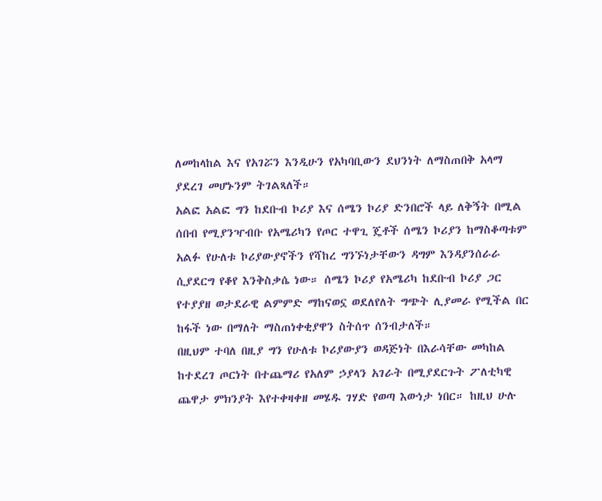ለመከላከል እና የአገሯን እንዲሁን የአካባቢውን ደህንነት ለማስጠበቅ አላማ ያደረገ መሆኑንም ትገልጻለች።
አልፎ አልፎ ግን ከደቡብ ኮሪያ እና ሰሜን ኮሪያ ድንበሮች ላይ ለቅኝት በሚል ሰበብ የሚያንዣብቡ የአሜሪካን የጦር ተዋጊ ጄቶች ሰሜን ኮሪያን ከማስቆጣቱም አልፉ የሁለቱ ኮሪያውያኖችን የሻከረ ግንኙነታቸውን ዳግም እንዳያንሰራራ ሲያደርግ የቆየ እንቅስቃሴ ነው። ሰሜን ኮሪያ የአሜሪካ ከደቡብ ኮሪያ ጋር የተያያዘ ወታደራዊ ልምምድ ማከናወኗ ወደለየለት ግጭት ሊያመራ የሚችል በር ከፋች ነው በማለት ማስጠነቀቂያዋን ስትሰጥ ሰንብታለች።
በዚህም ተባለ በዚያ ግን የሁለቱ ኮሪያውያን ወዳጅነት በእራሳቸው መካከል ከተደረገ ጦርነት በተጨማሪ የአለም ኃያላን አገራት በሚያደርጉት ፖለቲካዊ ጨዋታ ምክንያት እየተቀዛቀዘ መሄዱ ገሃድ የወጣ እውነታ ነበር። ከዚህ ሁሉ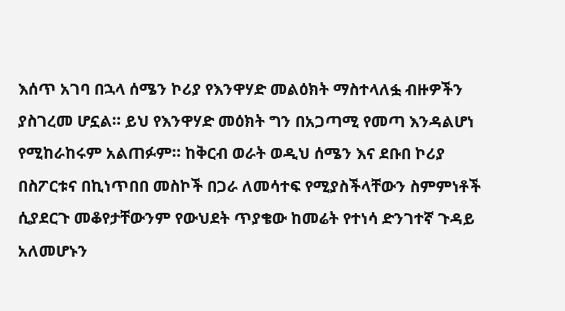እሰጥ አገባ በኋላ ሰሜን ኮሪያ የእንዋሃድ መልዕክት ማስተላለፏ ብዙዎችን ያስገረመ ሆኗል። ይህ የእንዋሃድ መዕክት ግን በአጋጣሚ የመጣ እንዳልሆነ የሚከራከሩም አልጠፉም። ከቅርብ ወራት ወዲህ ሰሜን እና ደቡበ ኮሪያ በስፖርቱና በኪነጥበበ መስኮች በጋራ ለመሳተፍ የሚያስችላቸውን ስምምነቶች ሲያደርጉ መቆየታቸውንም የውህደት ጥያቄው ከመሬት የተነሳ ድንገተኛ ጉዳይ አለመሆኑን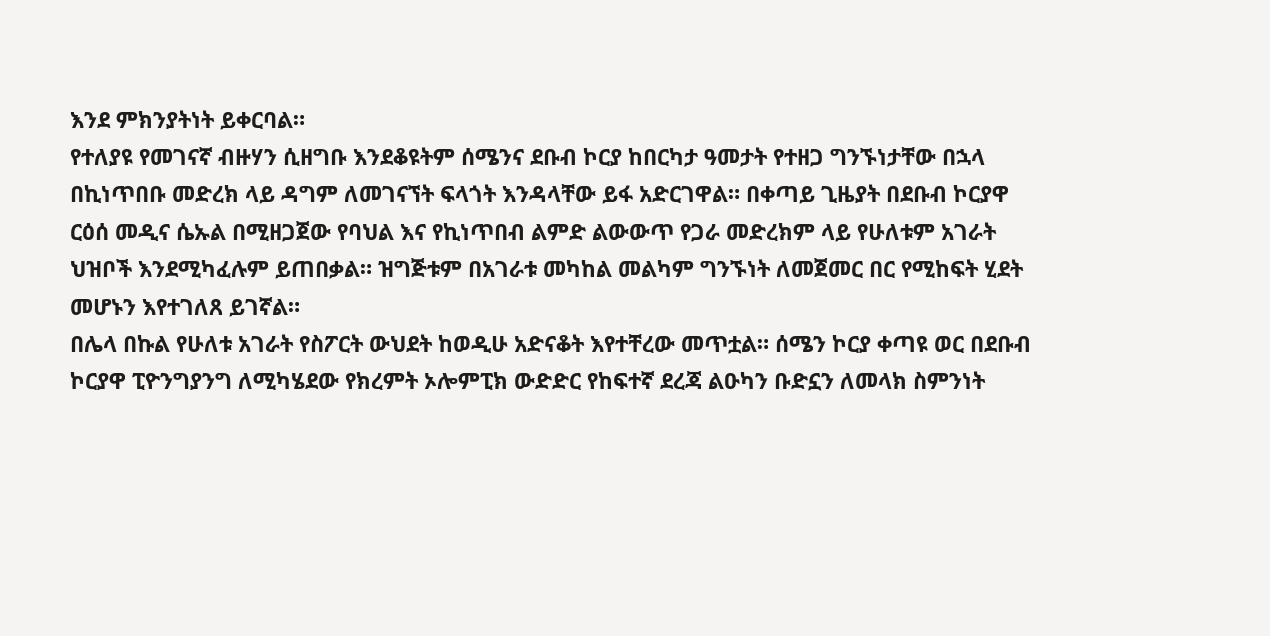እንደ ምክንያትነት ይቀርባል።
የተለያዩ የመገናኛ ብዙሃን ሲዘግቡ እንደቆዩትም ሰሜንና ደቡብ ኮርያ ከበርካታ ዓመታት የተዘጋ ግንኙነታቸው በኋላ በኪነጥበቡ መድረክ ላይ ዳግም ለመገናኘት ፍላጎት እንዳላቸው ይፋ አድርገዋል። በቀጣይ ጊዜያት በደቡብ ኮርያዋ ርዕሰ መዲና ሴኡል በሚዘጋጀው የባህል እና የኪነጥበብ ልምድ ልውውጥ የጋራ መድረክም ላይ የሁለቱም አገራት ህዝቦች እንደሚካፈሉም ይጠበቃል። ዝግጅቱም በአገራቱ መካከል መልካም ግንኙነት ለመጀመር በር የሚከፍት ሂደት መሆኑን እየተገለጸ ይገኛል።
በሌላ በኩል የሁለቱ አገራት የስፖርት ውህደት ከወዲሁ አድናቆት እየተቸረው መጥቷል። ሰሜን ኮርያ ቀጣዩ ወር በደቡብ ኮርያዋ ፒዮንግያንግ ለሚካሄደው የክረምት ኦሎምፒክ ውድድር የከፍተኛ ደረጃ ልዑካን ቡድኗን ለመላክ ስምንነት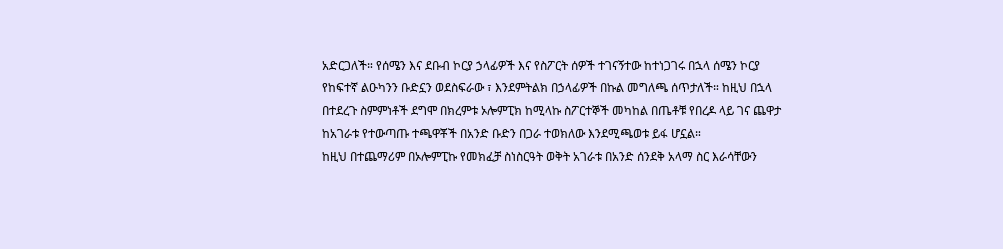አድርጋለች። የሰሜን እና ደቡብ ኮርያ ኃላፊዎች እና የስፖርት ሰዎች ተገናኝተው ከተነጋገሩ በኋላ ሰሜን ኮርያ የከፍተኛ ልዑካንን ቡድኗን ወደስፍራው ፣ እንደምትልክ በኃላፊዎች በኩል መግለጫ ሰጥታለች። ከዚህ በኋላ በተደረጉ ስምምነቶች ደግሞ በክረምቱ ኦሎምፒክ ከሚላኩ ስፖርተኞች መካከል በጤቶቹ የበረዶ ላይ ገና ጨዋታ ከአገራቱ የተውጣጡ ተጫዋቾች በአንድ ቡድን በጋራ ተወክለው እንደሚጫወቱ ይፋ ሆኗል።
ከዚህ በተጨማሪም በኦሎምፒኩ የመክፈቻ ስነስርዓት ወቅት አገራቱ በአንድ ሰንደቅ አላማ ስር እራሳቸውን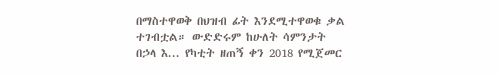በማስተዋወቅ በህዝብ ፊት እንደሚተዋወቁ ቃል ተገብቷል። ውድድሩም ከሁለት ሳምንታት በኃላ እ... የካቲት ዘጠኝ ቀን 2018 የሚጀመር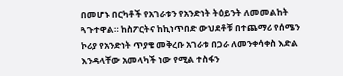በመሆኑ በርካቶች የአገራቱን የአንድነት ትዕይንት ለመመልከት ጓጉተዋል። ከስፖርትና ከኪነጥበድ ውህደቶቹ በተጨማሪ የሰሜን ኮሪያ የአንድነት ጥያቄ መቅረቡ አገራቱ በጋራ ለመንቀሳቀስ እድል እንዳላቸው አመላካች ነው የሚል ተስፋን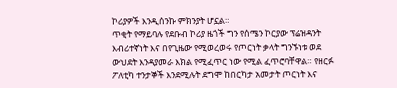ኮሪያዎች እንዲሰንኩ ምክንያት ሆኗል።
ጥቂት የማይባሉ የደቡብ ኮሪያ ዜጎች ግን የሰሜን ኮርያው ፕሬዝዳንት እብሪተኛነት እና በየጊዜው የሚወረወሩ የጦርነት ቃላት ግንኙነቱ ወደ ውህደት እንዳያመራ እክል የሚፈጥር ነው የሚል ፈጥሮባቸዋል። የዘርፉ ፖለቲካ ተንታኞች እንደሚሉት ደግሞ ከበርካታ አመታት ጦርነት እና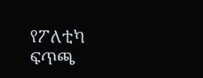የፖለቲካ ፍጥጫ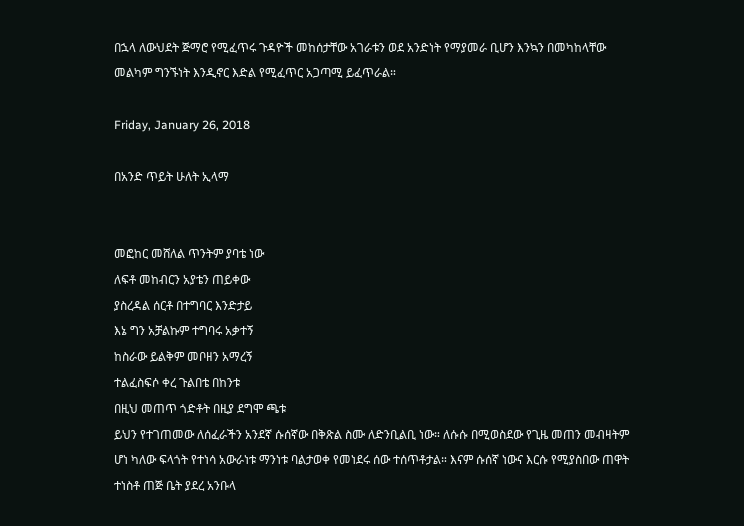በኋላ ለውህደት ጅማሮ የሚፈጥሩ ጉዳዮች መከሰታቸው አገራቱን ወደ አንድነት የማያመራ ቢሆን እንኳን በመካከላቸው መልካም ግንኙነት እንዲኖር እድል የሚፈጥር አጋጣሚ ይፈጥራል።

Friday, January 26, 2018

በአንድ ጥይት ሁለት ኢላማ


መፎከር መሸለል ጥንትም ያባቴ ነው
ለፍቶ መከብርን አያቴን ጠይቀው
ያስረዳል ሰርቶ በተግባር እንድታይ
እኔ ግን አቻልኩም ተግባሩ አቃተኝ
ከስራው ይልቅም መቦዘን አማረኝ
ተልፈስፍሶ ቀረ ጉልበቴ በከንቱ
በዚህ መጠጥ ጎድቶት በዚያ ደግሞ ጫቱ
ይህን የተገጠመው ለሰፈራችን አንደኛ ሱሰኛው በቅጽል ስሙ ለድንቢልቢ ነው። ለሱሱ በሚወስደው የጊዜ መጠን መብዛትም ሆነ ካለው ፍላጎት የተነሳ አውራነቱ ማንነቱ ባልታወቀ የመነደሩ ሰው ተሰጥቶታል። እናም ሱሰኛ ነውና እርሱ የሚያስበው ጠዋት ተነስቶ ጠጅ ቤት ያደረ አንቡላ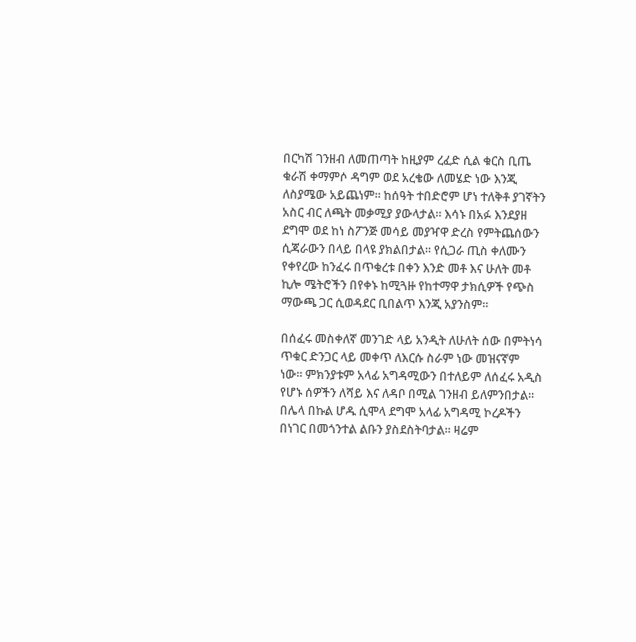በርካሽ ገንዘብ ለመጠጣት ከዚያም ረፈድ ሲል ቁርስ ቢጤ ቁራሽ ቀማምሶ ዳግም ወደ አረቄው ለመሄድ ነው እንጂ ለስያሜው አይጨነም። ከሰዓት ተበድሮም ሆነ ተለቅቶ ያገኛትን አስር ብር ለጫት መቃሚያ ያውላታል። እሳኑ በአፉ እንደያዘ ደግሞ ወደ ከነ ስፖንጅ መሳይ መያዣዋ ድረስ የምትጨሰውን ሲጃራውን በላይ በላዩ ያክልበታል። የሲጋራ ጢስ ቀለሙን የቀየረው ከንፈሩ በጥቁረቱ በቀን እንድ መቶ እና ሁለት መቶ ኪሎ ሜትሮችን በየቀኑ ከሚጓዙ የከተማዋ ታክሲዎች የጭስ ማውጫ ጋር ሲወዳደር ቢበልጥ እንጂ አያንስም።

በሰፈሩ መስቀለኛ መንገድ ላይ አንዲት ለሁለት ሰው በምትነሳ ጥቁር ድንጋር ላይ መቀጥ ለእርሱ ስራም ነው መዝናኛም ነው። ምክንያቱም አላፊ አግዳሚውን በተለይም ለሰፈሩ አዲስ የሆኑ ሰዎችን ለሻይ እና ለዳቦ በሚል ገንዘብ ይለምንበታል። በሌላ በኩል ሆዱ ሲሞላ ደግሞ አላፊ አግዳሚ ኮረዶችን በነገር በመጎንተል ልቡን ያስደስትባታል። ዛሬም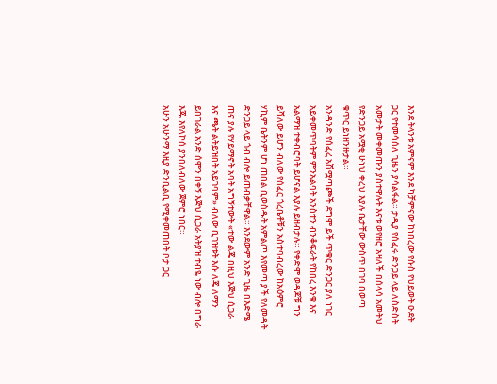እንደ ትላንቱ አምናም እንደ ካቻምናው ከነበረው የሱስ የህይወት ዑደት ጋር የተመሳሰለ ጊዜን ያሳልፋል። ታዲያ የሰፈሩ ድንጋይ ላይ ለስድስት አመታት መቀመጡን ያስተዋሉት እናቱ ወየዘሮ አዛለች በሰላሳ አመትህ የድንጋይ አሟቂ ሁነህ ቀረህ እያሉ ቤታቸው ውስጥ በገባ በወጣ ቁጥር ይነዘንዙታል።
አንዳንድ የሰፈረ አሽሟጣጮች ደግሞ ይች ጥቁር ድንጋር ያለ ነገር አይቀመጥባትም ምንአልባት አንስተን ብንቆፍራት የከበረ እንቁ እና አልማዝ ተቀብሮባት ይሆናል እያሉ ይዘብታሉ። የቀድሞ ወዳጆቹ ግን ይሻለው ይሆን ብለው የሰፈር ጎረቤቶቹን አስተባብረው ከአዕምሮ ሃኪም ቤትንም ሆነ ጠበል ቢወስዱት አምልጦ እየመጣ ያች የለመዳት ድንጋይ ላይ ጎብ ብሎ ይጠብቃቸዋል። እንደውም አንድ ጊዜ በእድሜ ጠና ያሉ የሃይማኖት አባት አግኝተውት «ተው ልጄ በዚህ እጅህ ሲጋራ እና ጫት ልትይዝበት አይገባም» ብለው ቢገዝቱት እሱ ለጄ ለማን ይበገራል አንድ ሰሞን በቀኝ እጅህ ሲጋራ አትያዝ ተብዬ ነው ብሎ በግራ እጁ እየለኮሰ ያንበለብለው ጀምሮ ነበር።
አሁን አሁንማ እዚያ ድንቢልቢ የሚቀመጠበት ቦታ ጋር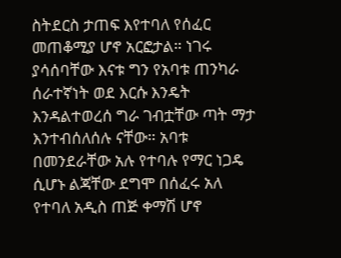ስትደርስ ታጠፍ እየተባለ የሰፈር መጠቆሚያ ሆኖ አርፎታል። ነገሩ ያሳሰባቸው እናቱ ግን የአባቱ ጠንካራ ሰራተኛነት ወደ እርሱ እንዴት እንዳልተወረሰ ግራ ገብቷቸው ጣት ማታ እንተብሰለሰሉ ናቸው። አባቱ በመንደራቸው አሉ የተባሉ የማር ነጋዴ ሲሆኑ ልጃቸው ደግሞ በሰፈሩ አለ የተባለ አዲስ ጠጅ ቀማሽ ሆኖ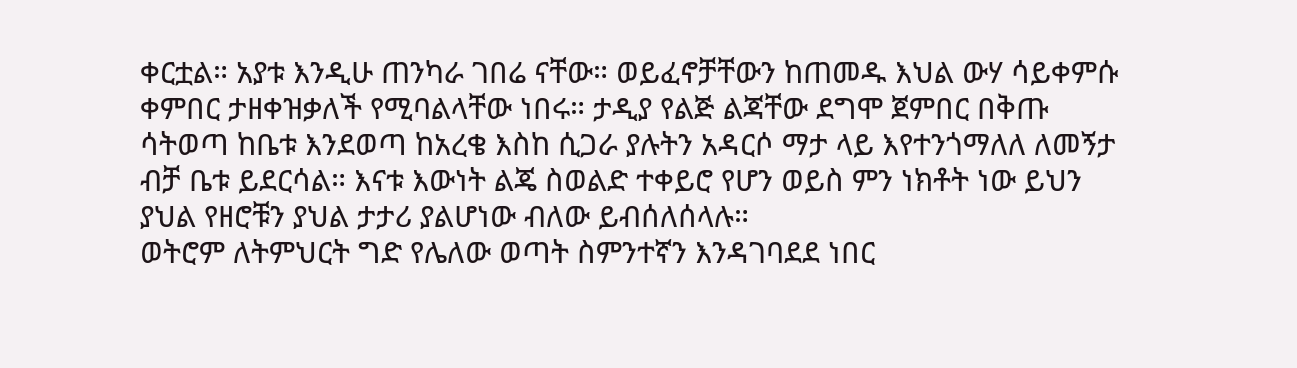ቀርቷል። አያቱ እንዲሁ ጠንካራ ገበሬ ናቸው። ወይፈኖቻቸውን ከጠመዱ እህል ውሃ ሳይቀምሱ ቀምበር ታዘቀዝቃለች የሚባልላቸው ነበሩ። ታዲያ የልጅ ልጃቸው ደግሞ ጀምበር በቅጡ ሳትወጣ ከቤቱ እንደወጣ ከአረቄ እስከ ሲጋራ ያሉትን አዳርሶ ማታ ላይ እየተንጎማለለ ለመኝታ ብቻ ቤቱ ይደርሳል። እናቱ እውነት ልጄ ስወልድ ተቀይሮ የሆን ወይስ ምን ነክቶት ነው ይህን ያህል የዘሮቹን ያህል ታታሪ ያልሆነው ብለው ይብሰለሰላሉ።
ወትሮም ለትምህርት ግድ የሌለው ወጣት ስምንተኛን እንዳገባደደ ነበር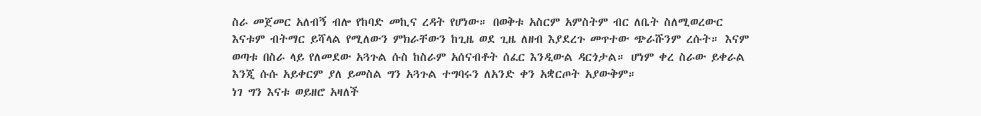ስራ መጀመር አለብኝ ብሎ የከባድ መኪና ረዳት የሆነው። በወቅቱ አስርም አምስትም ብር ለቤት ስለሚወረውር እናቱም ብትማር ይሻላል የሚለውን ምክራቸውን ከጊዜ ወደ ጊዜ ለዘብ እያደረጉ መጥተው ጭራሹንም ረሱት። እናም ወጣቱ በስራ ላይ የለመደው አጓጉል ሱስ ከስራም አሰናብቶት ሰፈር እንዲውል ዳርጎታል። ሆነም ቀረ ስራው ይቀራል እንጂ ሱሱ አይቀርም ያለ ይመስል ግን አጓጉል ተግባሩን ለአንድ ቀን አቋርጦት አያውቅም።
ነገ ግን እናቱ ወይዘሮ አዛለች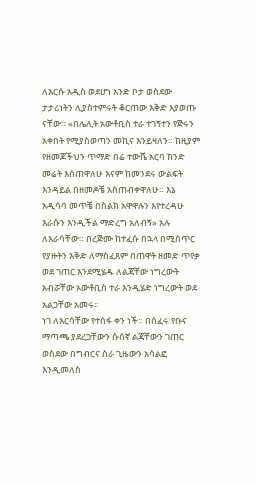ለእርሱ አዲስ ወደሆነ አንድ ቦታ ወስደው ታታሪነትን ሊያስተምሩት ቆርጠው እቅድ እያወጡ ናቸው። «በሌሊት አውቶቢስ ተራ ተገኝተን የጅሩን አቀበት የሚያስወጣን መኪና እንይዛለን። ከዚያም የዘመጆችህን ጥማድ በሬ ተውሼ አርባ ክንድ መሬት እሰጠዋለሁ እናም ከመንደሩ ውልፍት እንዳይል በዘመዶቼ አስጠብቀዋለሁ። እኔ አዲሳባ መጥቼ በስልክ አዋዋሉን እየተረዳሁ እራሱን እንዲችል ማድረግ አለብኝ» አሉ ለእራሳቸው። በረጅሙ ከተፈሱ በኋላ በሚስጥር የያዙትን እቅድ ለማስፈጸም በጠዋት ዘመድ ጥየቃ ወደ ገጠር እንደሚሄዱ ለልጃቸው ነግረውት አብሯቸው አውቶቢስ ተራ እንዲሄድ ነግረውት ወደ አልጋቸው አመሩ።
ነገ ለእርሳቸው የተስፋ ቀን ነች። በሰፈሩ የቡና ማጣጫ ያደረጋቸውን ሱሰኛ ልጃቸውን ገጠር ወስደው በግብርና ስራ ጊዜውን አሳልፎ እንዲመለስ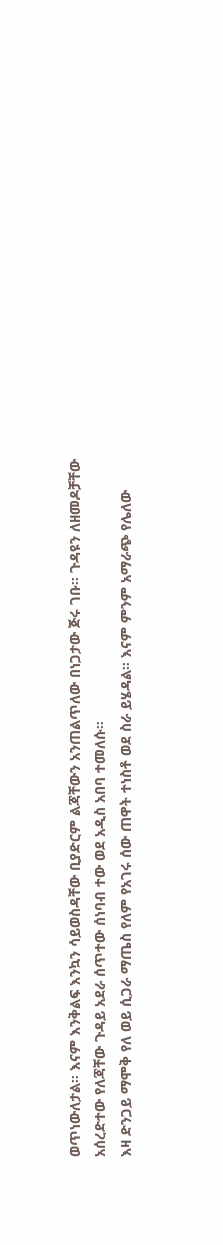ወጥነውለታል። እናም እንቅልፍ እንኳን ሳይወስዳቸው ቢያድርም ልጃቸውን አንጠልጥለው በነጋታው ጅሩ ገቡ። ጉዳዩን ለዘመዶቻቸው አሰረድተው የለጃቸው ጉዳይ አደራ ሰጥተው ሰነባብ ተው ወደ አዲስ አበባ ተመለሱ።
እዛ ድንጋይ ማሞቅ የለ ወይ ሲጋራ ማጤስ የለም የአገሩ ሰው ጠዋት ተነስቶ ወደ ስራ ይሄዳል። እናም ምንም አማራጭ የሌለው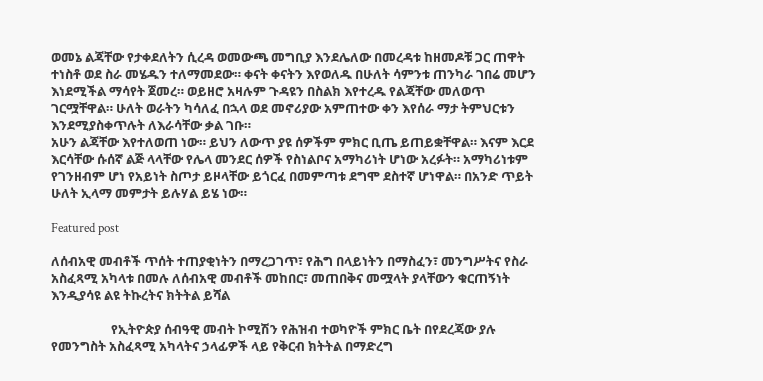ወመኔ ልጃቸው የታቀደለትን ሲረዳ ወመውጫ መግቢያ እንደሌለው በመረዳቱ ከዘመዶቹ ጋር ጠዋት ተነስቶ ወደ ስራ መሄዱን ተለማመደው። ቀናት ቀናትን እየወለዱ በሁለት ሳምንቱ ጠንካራ ገበሬ መሆን እነደሚችል ማሳየት ጀመረ። ወይዘሮ አዛሉም ጉዳዩን በስልክ እየተረዱ የልጃቸው መለወጥ ገርሟቸዋል። ሁለት ወራትን ካሳለፈ በኋላ ወደ መኖሪያው አምጠተው ቀን እየሰራ ማታ ትምህርቱን እንደሚያስቀጥሉት ለእራሳቸው ቃል ገቡ።
አሁን ልጃቸው እየተለወጠ ነው። ይህን ለውጥ ያዩ ሰዎችም ምክር ቢጤ ይጠይቋቸዋል። እናም እርደ እርሳቸው ሱሰኛ ልጅ ላላቸው የሌላ መንደር ሰዎች የስነልቦና አማካሪነት ሆነው አረፉት። አማካሪነቱም የገንዘብም ሆነ የአይነት ስጦታ ይዞላቸው ይጎርፈ በመምጣቱ ደግሞ ደስተኛ ሆነዋል። በአንድ ጥይት ሁለት ኢላማ መምታት ይሉሃል ይሄ ነው።

Featured post

ለሰብአዊ መብቶች ጥሰት ተጠያቂነትን በማረጋገጥ፣ የሕግ በላይነትን በማስፈን፣ መንግሥትና የስራ አስፈጻሚ አካላቱ በመሉ ለሰብአዊ መብቶች መከበር፣ መጠበቅና መሟላት ያላቸውን ቁርጠኝነት እንዲያሳዩ ልዩ ትኩረትና ክትትል ይሻል

                    የኢትዮጵያ ሰብዓዊ መብት ኮሚሽን የሕዝብ ተወካዮች ምክር ቤት በየደረጃው ያሉ የመንግስት አስፈጻሚ አካላትና ኃላፊዎች ላይ የቅርብ ክትትል በማድረግ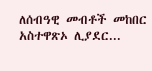ለሰብዓዊ መብቶች መከበር አስተዋጽኦ ሊያደር...